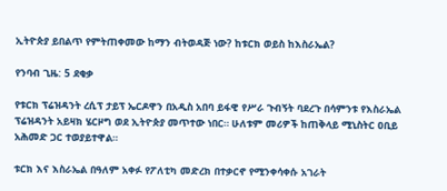ኢትዮጵያ ይበልጥ የምትጠቀመው ከማን ብትወዳጅ ነው? ከቱርክ ወይስ ከእስራኤል?

የንባብ ጊዜ: 5 ደቂቃ

የቱርክ ፕሬዝዳንት ረሲፕ ታይፕ ኤርዶዋን በአዲስ አበባ ይፋዊ የሥራ ጉብኝት ባደረጉ በሳምንቱ የእስራኤል ፕሬዝዳንት አይዛክ ሄርዞግ ወደ ኢትዮጵያ መጥተው ነበር። ሁለቱም መሪዎች ከጠቅላይ ሚኒስትር ዐቢይ አሕመድ ጋር ተወያይተዋል።

ቱርክ እና እስራኤል በዓለም አቀፉ የፖለቲካ መድረክ በተቃርኖ የሚንቀሳቀሱ አገራት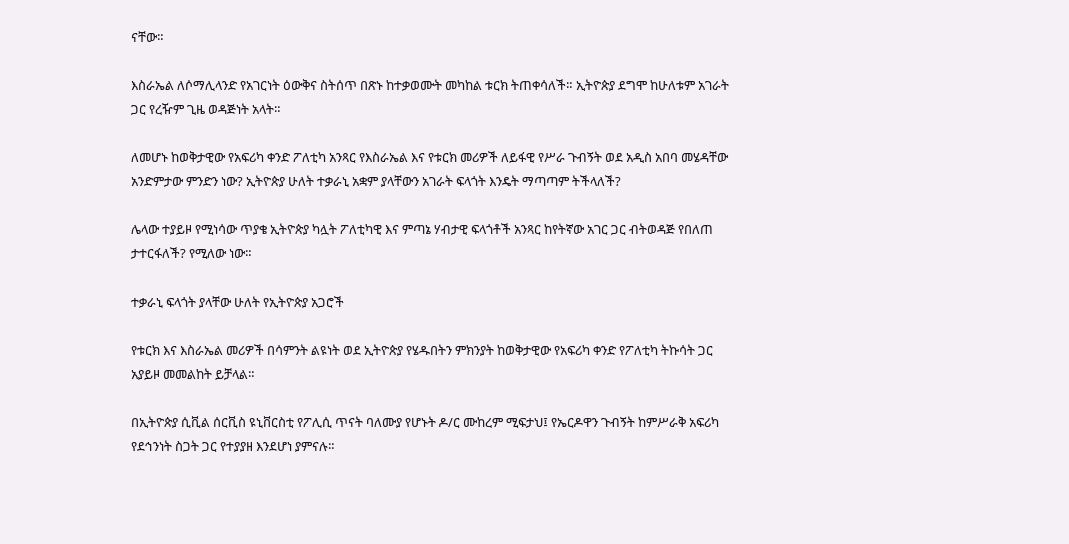ናቸው።

እስራኤል ለሶማሊላንድ የአገርነት ዕውቅና ስትሰጥ በጽኑ ከተቃወሙት መካከል ቱርክ ትጠቀሳለች። ኢትዮጵያ ደግሞ ከሁለቱም አገራት ጋር የረዥም ጊዜ ወዳጅነት አላት።

ለመሆኑ ከወቅታዊው የአፍሪካ ቀንድ ፖለቲካ አንጻር የእስራኤል እና የቱርክ መሪዎች ለይፋዊ የሥራ ጉብኝት ወደ አዲስ አበባ መሄዳቸው አንድምታው ምንድን ነው? ኢትዮጵያ ሁለት ተቃራኒ አቋም ያላቸውን አገራት ፍላጎት እንዴት ማጣጣም ትችላለች?

ሌላው ተያይዞ የሚነሳው ጥያቄ ኢትዮጵያ ካሏት ፖለቲካዊ እና ምጣኔ ሃብታዊ ፍላጎቶች አንጻር ከየትኛው አገር ጋር ብትወዳጅ የበለጠ ታተርፋለች? የሚለው ነው።

ተቃራኒ ፍላጎት ያላቸው ሁለት የኢትዮጵያ አጋሮች

የቱርክ እና እስራኤል መሪዎች በሳምንት ልዩነት ወደ ኢትዮጵያ የሄዱበትን ምክንያት ከወቅታዊው የአፍሪካ ቀንድ የፖለቲካ ትኩሳት ጋር አያይዞ መመልከት ይቻላል።

በኢትዮጵያ ሲቪል ሰርቪስ ዩኒቨርስቲ የፖሊሲ ጥናት ባለሙያ የሆኑት ዶ/ር ሙከረም ሚፍታህ፤ የኤርዶዋን ጉብኝት ከምሥራቅ አፍሪካ የደኅንነት ስጋት ጋር የተያያዘ እንደሆነ ያምናሉ።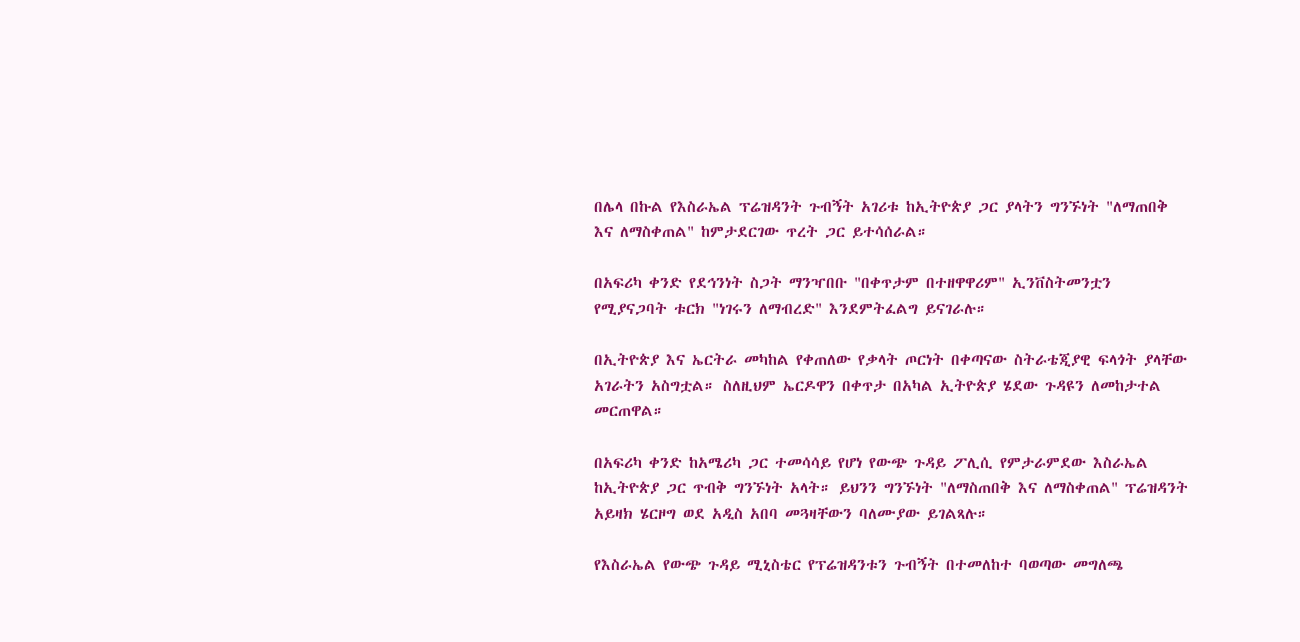በሌላ በኩል የእስራኤል ፕሬዝዳንት ጉብኝት አገሪቱ ከኢትዮጵያ ጋር ያላትን ግንኙነት "ለማጠበቅ እና ለማስቀጠል" ከምታደርገው ጥረት ጋር ይተሳሰራል።

በአፍሪካ ቀንድ የደኅንነት ስጋት ማንዣበቡ "በቀጥታም በተዘዋዋሪም" ኢንቨስትመንቷን የሚያናጋባት ቱርክ "ነገሩን ለማብረድ" እንደምትፈልግ ይናገራሉ።

በኢትዮጵያ እና ኤርትራ መካከል የቀጠለው የቃላት ጦርነት በቀጣናው ስትራቴጂያዊ ፍላጎት ያላቸው አገራትን አስግቷል። ስለዚህም ኤርዶዋን በቀጥታ በአካል ኢትዮጵያ ሄደው ጉዳዩን ለመከታተል መርጠዋል።

በአፍሪካ ቀንድ ከአሜሪካ ጋር ተመሳሳይ የሆነ የውጭ ጉዳይ ፖሊሲ የምታራምደው እስራኤል ከኢትዮጵያ ጋር ጥብቅ ግንኙነት አላት። ይህንን ግንኙነት "ለማስጠበቅ እና ለማስቀጠል" ፕሬዝዳንት አይዛክ ሄርዞግ ወደ አዲስ አበባ መጓዛቸውን ባለሙያው ይገልጻሉ።

የእስራኤል የውጭ ጉዳይ ሚኒስቴር የፕሬዝዳንቱን ጉብኝት በተመለከተ ባወጣው መግለጫ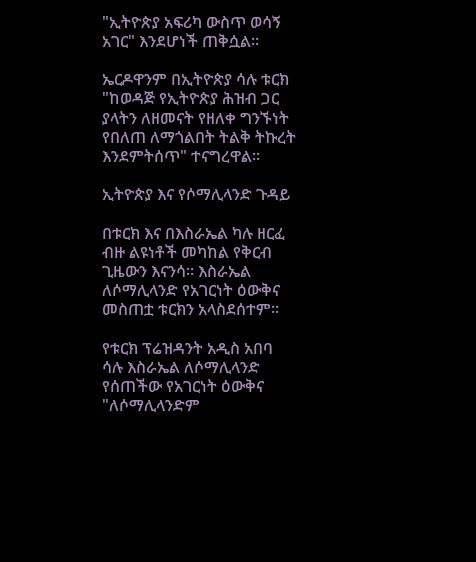"ኢትዮጵያ አፍሪካ ውስጥ ወሳኝ አገር" እንደሆነች ጠቅሷል።

ኤርዶዋንም በኢትዮጵያ ሳሉ ቱርክ "ከወዳጅ የኢትዮጵያ ሕዝብ ጋር ያላትን ለዘመናት የዘለቀ ግንኙነት የበለጠ ለማጎልበት ትልቅ ትኩረት እንደምትሰጥ" ተናግረዋል።

ኢትዮጵያ እና የሶማሊላንድ ጉዳይ

በቱርክ እና በእስራኤል ካሉ ዘርፈ ብዙ ልዩነቶች መካከል የቅርብ ጊዜውን እናንሳ። እስራኤል ለሶማሊላንድ የአገርነት ዕውቅና መስጠቷ ቱርክን አላስደሰተም።

የቱርክ ፕሬዝዳንት አዲስ አበባ ሳሉ እስራኤል ለሶማሊላንድ የሰጠችው የአገርነት ዕውቅና "ለሶማሊላንድም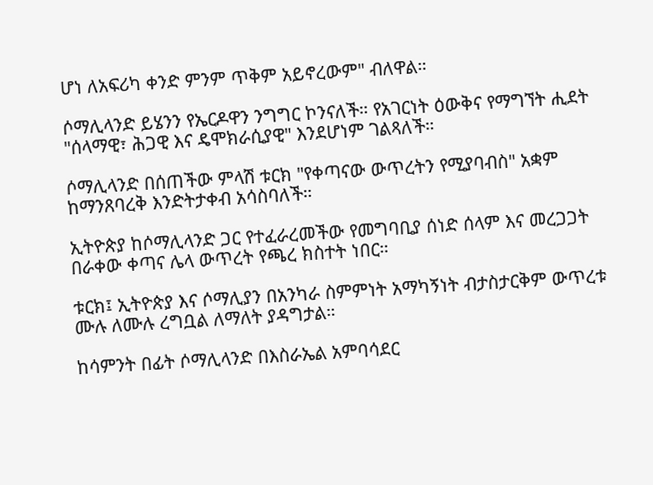ሆነ ለአፍሪካ ቀንድ ምንም ጥቅም አይኖረውም" ብለዋል።

ሶማሊላንድ ይሄንን የኤርዶዋን ንግግር ኮንናለች። የአገርነት ዕውቅና የማግኘት ሒደት "ሰላማዊ፣ ሕጋዊ እና ዴሞክራሲያዊ" እንደሆነም ገልጻለች።

ሶማሊላንድ በሰጠችው ምላሽ ቱርክ "የቀጣናው ውጥረትን የሚያባብስ" አቋም ከማንጸባረቅ እንድትታቀብ አሳስባለች።

ኢትዮጵያ ከሶማሊላንድ ጋር የተፈራረመችው የመግባቢያ ሰነድ ሰላም እና መረጋጋት በራቀው ቀጣና ሌላ ውጥረት የጫረ ክስተት ነበር።

ቱርክ፤ ኢትዮጵያ እና ሶማሊያን በአንካራ ስምምነት አማካኝነት ብታስታርቅም ውጥረቱ ሙሉ ለሙሉ ረግቧል ለማለት ያዳግታል።

ከሳምንት በፊት ሶማሊላንድ በእስራኤል አምባሳደር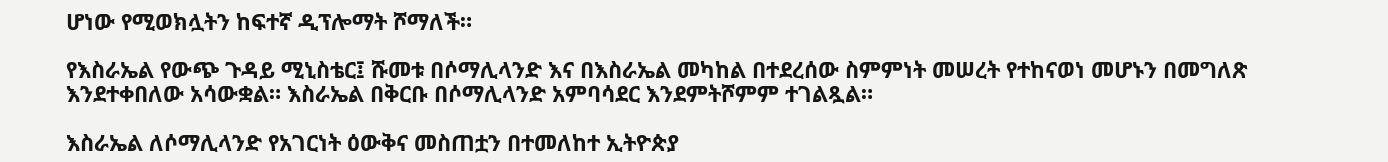ሆነው የሚወክሏትን ከፍተኛ ዲፕሎማት ሾማለች።

የእስራኤል የውጭ ጉዳይ ሚኒስቴር፤ ሹመቱ በሶማሊላንድ እና በእስራኤል መካከል በተደረሰው ስምምነት መሠረት የተከናወነ መሆኑን በመግለጽ እንደተቀበለው አሳውቋል። እስራኤል በቅርቡ በሶማሊላንድ አምባሳደር እንደምትሾምም ተገልጿል።

እስራኤል ለሶማሊላንድ የአገርነት ዕውቅና መስጠቷን በተመለከተ ኢትዮጵያ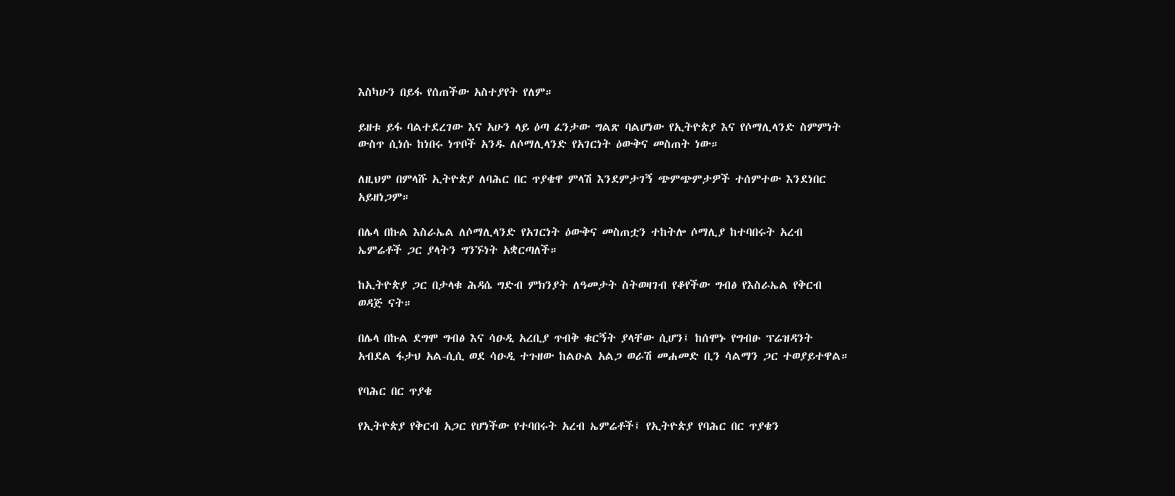እስካሁን በይፋ የሰጠችው አስተያየት የለም።

ይዘቱ ይፋ ባልተደረገው እና አሁን ላይ ዕጣ ፈንታው ግልጽ ባልሆነው የኢትዮጵያ እና የሶማሊላንድ ስምምነት ውስጥ ሲነሱ ከነበሩ ነጥቦች አንዱ ለሶማሊላንድ የአገርነት ዕውቅና መስጠት ነው።

ለዚህም በምላሹ ኢትዮጵያ ለባሕር በር ጥያቄዋ ምላሽ እንደምታገኝ ጭምጭምታዎች ተሰምተው እንደነበር አይዘነጋም።

በሌላ በኩል እስራኤል ለሶማሊላንድ የአገርነት ዕውቅና መስጠቷን ተከትሎ ሶማሊያ ከተባበሩት አረብ ኤምሬቶች ጋር ያላትን ግንኙነት አቋርጣለች።

ከኢትዮጵያ ጋር በታላቁ ሕዳሴ ግድብ ምክንያት ለዓመታት ስትወዛገብ የቆየችው ግብፅ የእስራኤል የቅርብ ወዳጅ ናት።

በሌላ በኩል ደግሞ ግብፅ እና ሳዑዲ አረቢያ ጥብቅ ቁርኝት ያላቸው ሲሆን፤ ከሰሞኑ የግብፁ ፕሬዝዳንት አብደል ፋታህ አል-ሲሲ ወደ ሳዑዲ ተጉዘው ከልዑል አልጋ ወራሽ መሐመድ ቢን ሳልማን ጋር ተወያይተዋል።

የባሕር በር ጥያቄ

የኢትዮጵያ የቅርብ አጋር የሆነችው የተባበሩት አረብ ኤምሬቶች፤ የኢትዮጵያ የባሕር በር ጥያቄን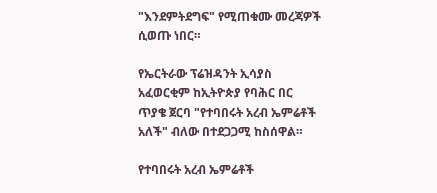"እንደምትደግፍ" የሚጠቁሙ መረጃዎች ሲወጡ ነበር።

የኤርትራው ፕሬዝዳንት ኢሳያስ አፈወርቂም ከኢትዮጵያ የባሕር በር ጥያቄ ጀርባ "የተባበሩት አረብ ኤምሬቶች አለች" ብለው በተደጋጋሚ ከስሰዋል።

የተባበሩት አረብ ኤምሬቶች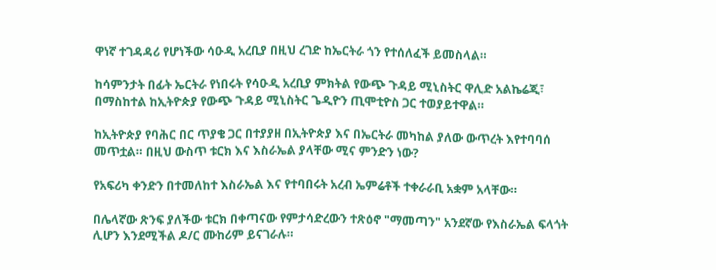ዋነኛ ተገዳዳሪ የሆነችው ሳዑዲ አረቢያ በዚህ ረገድ ከኤርትራ ጎን የተሰለፈች ይመስላል።

ከሳምንታት በፊት ኤርትራ የነበሩት የሳዑዲ አረቢያ ምክትል የውጭ ጉዳይ ሚኒስትር ዋሊድ አልኬሬጂ፣ በማስከተል ከኢትዮጵያ የውጭ ጉዳይ ሚኒስትር ጌዲዮን ጢሞቲዮስ ጋር ተወያይተዋል።

ከኢትዮጵያ የባሕር በር ጥያቄ ጋር በተያያዘ በኢትዮጵያ እና በኤርትራ መካከል ያለው ውጥረት እየተባባሰ መጥቷል። በዚህ ውስጥ ቱርክ እና እስራኤል ያላቸው ሚና ምንድን ነው?

የአፍሪካ ቀንድን በተመለከተ እስራኤል እና የተባበሩት አረብ ኤምሬቶች ተቀራራቢ አቋም አላቸው።

በሌላኛው ጽንፍ ያለችው ቱርክ በቀጣናው የምታሳድረውን ተጽዕኖ "ማመጣን" አንደኛው የእስራኤል ፍላጎት ሊሆን እንደሚችል ዶ/ር ሙከሪም ይናገራሉ።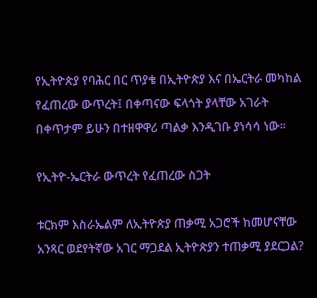የኢትዮጵያ የባሕር በር ጥያቄ በኢትዮጵያ እና በኤርትራ መካከል የፈጠረው ውጥረት፤ በቀጣናው ፍላጎት ያላቸው አገራት በቀጥታም ይሁን በተዘዋዋሪ ጣልቃ እንዲገቡ ያነሳሳ ነው።

የኢትዮ-ኤርትራ ውጥረት የፈጠረው ስጋት

ቱርክም እስራኤልም ለኢትዮጵያ ጠቃሚ አጋሮች ከመሆናቸው አንጻር ወደየትኛው አገር ማጋደል ኢትዮጵያን ተጠቃሚ ያደርጋል?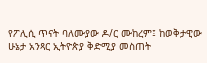የፖሊሲ ጥናት ባለሙያው ዶ/ር ሙከረም፤ ከወቅታዊው ሁኔታ አንጻር ኢትዮጵያ ቅድሚያ መስጠት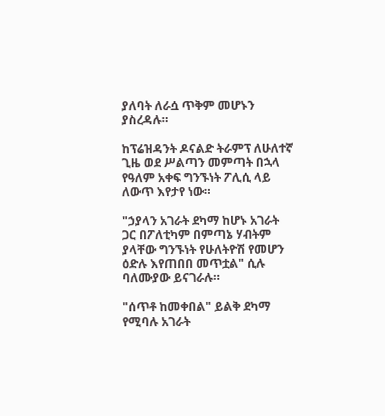ያለባት ለራሷ ጥቅም መሆኑን ያስረዳሉ።

ከፕሬዝዳንት ዶናልድ ትራምፕ ለሁለተኛ ጊዜ ወደ ሥልጣን መምጣት በኋላ የዓለም አቀፍ ግንኙነት ፖሊሲ ላይ ለውጥ እየታየ ነው።

"ኃያላን አገራት ደካማ ከሆኑ አገራት ጋር በፖለቲካም በምጣኔ ሃብትም ያላቸው ግንኙነት የሁለትዮሽ የመሆን ዕድሉ እየጠበበ መጥቷል" ሲሉ ባለሙያው ይናገራሉ።

"ሰጥቶ ከመቀበል" ይልቅ ደካማ የሚባሉ አገራት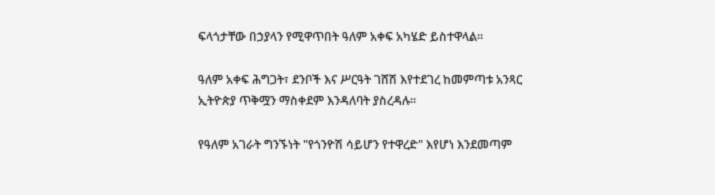ፍላጎታቸው በኃያላን የሚዋጥበት ዓለም አቀፍ አካሄድ ይስተዋላል።

ዓለም አቀፍ ሕግጋት፣ ደንቦች እና ሥርዓት ገሸሽ እየተደገረ ከመምጣቱ አንጻር ኢትዮጵያ ጥቅሟን ማስቀደም እንዳለባት ያስረዳሉ።

የዓለም አገራት ግንኙነት "የጎንዮሽ ሳይሆን የተዋረድ" እየሆነ እንደመጣም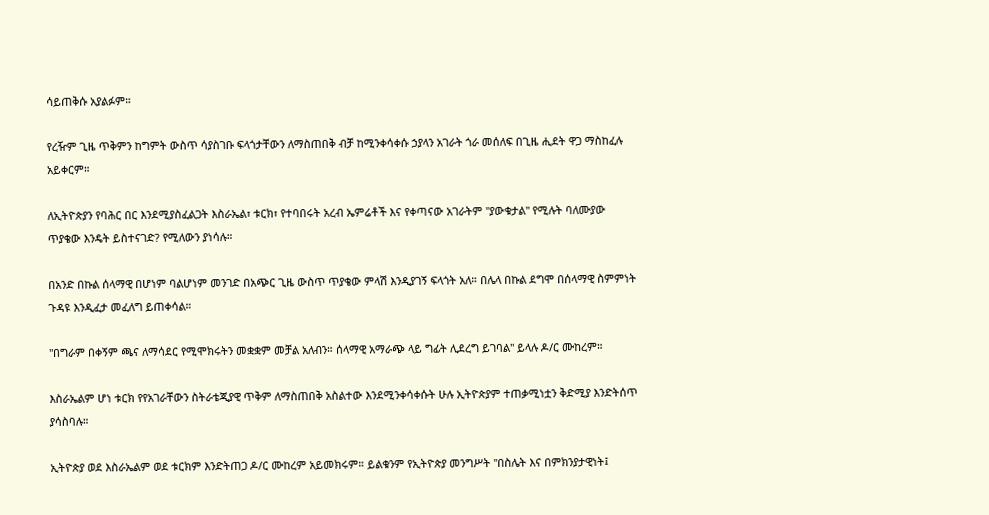ሳይጠቅሱ አያልፉም።

የረዥም ጊዜ ጥቅምን ከግምት ውስጥ ሳያስገቡ ፍላጎታቸውን ለማስጠበቅ ብቻ ከሚንቀሳቀሱ ኃያላን አገራት ጎራ መሰለፍ በጊዜ ሒደት ዋጋ ማስከፈሉ አይቀርም።

ለኢትዮጵያን የባሕር በር እንደሚያስፈልጋት እስራኤል፣ ቱርክ፣ የተባበሩት አረብ ኤምሬቶች እና የቀጣናው አገራትም "ያውቁታል" የሚሉት ባለሙያው ጥያቄው እንዴት ይስተናገድ? የሚለውን ያነሳሉ።

በአንድ በኩል ሰላማዊ በሆነም ባልሆነም መንገድ በአጭር ጊዜ ውስጥ ጥያቄው ምላሽ እንዲያገኝ ፍላጎት አለ። በሌላ በኩል ደግሞ በሰላማዊ ስምምነት ጉዳዩ እንዲፈታ መፈለግ ይጠቀሳል።

"በግራም በቀኝም ጫና ለማሳደር የሚሞክሩትን መቋቋም መቻል አለብን። ሰላማዊ አማራጭ ላይ ግፊት ሊደረግ ይገባል" ይላሉ ዶ/ር ሙከረም።

እስራኤልም ሆነ ቱርክ የየአገራቸውን ስትራቴጂያዊ ጥቅም ለማስጠበቅ አስልተው እንደሚንቀሳቀሱት ሁሉ ኢትዮጵያም ተጠቃሚነቷን ቅድሚያ እንድትሰጥ ያሳስባሉ።

ኢትዮጵያ ወደ እስራኤልም ወደ ቱርክም እንድትጠጋ ዶ/ር ሙከረም አይመክሩም። ይልቁንም የኢትዮጵያ መንግሥት "በስሌት እና በምክንያታዊነት፤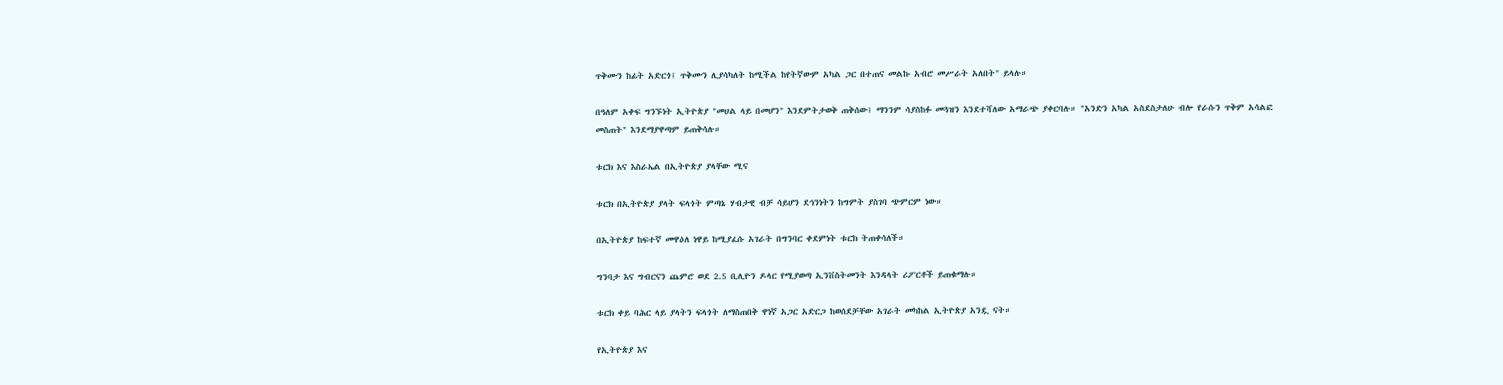ጥቅሙን ከፊት አድርጎ፤ ጥቅሙን ሊያሳካለት ከሚችል ከየትኛውም አካል ጋር በተጠና መልኩ አብሮ መሥራት አለበት" ይላሉ።

በዓለም አቀፍ ግንኙነት ኢትዮጵያ "መሀል ላይ በመሆን" እንደምትታወቅ ጠቅሰው፤ ማንንም ሳያስከፉ መጓዝን እንደተሻለው አማራጭ ያቀርባሉ። "አንድን አካል አስደስታለሁ ብሎ የራሱን ጥቅም አሳልፎ መስጠት" እንደማያዋጣም ይጠቅሳሉ።

ቱርክ እና እስራኤል በኢትዮጵያ ያላቸው ሚና

ቱርክ በኢትዮጵያ ያላት ፍላጎት ምጣኔ ሃብታዊ ብቻ ሳይሆን ደኅንነትን ከግምት ያስገባ ጭምርም ነው።

በኢትዮጵያ ከፍተኛ መዋዕለ ነዋይ ከሚያፈሱ አገራት በግንባር ቀደምነት ቱርክ ትጠቀሳለች።

ግንባታ እና ግብርናን ጨምሮ ወደ 2.5 ቢሊዮን ዶላር የሚያወጣ ኢንቨስትመንት እንዳላት ሪፖርቶች ይጠቁማሉ።

ቱርክ ቀይ ባሕር ላይ ያላትን ፍላጎት ለማስጠበቅ ዋነኛ አጋር አድርጋ ከወሰደቻቸው አገራት መካከል ኢትዮጵያ አንዷ ናት።

የኢትዮጵያ እና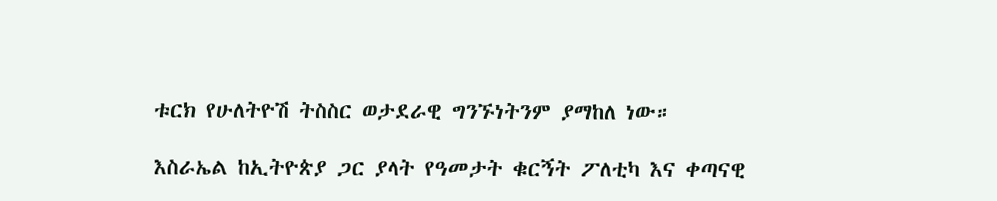ቱርክ የሁለትዮሽ ትስስር ወታደራዊ ግንኙነትንም ያማከለ ነው።

እስራኤል ከኢትዮጵያ ጋር ያላት የዓመታት ቁርኝት ፖለቲካ እና ቀጣናዊ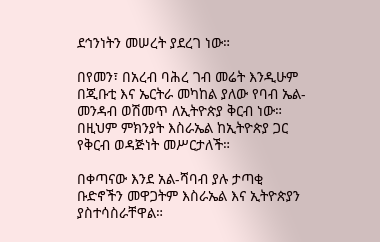ደኅንነትን መሠረት ያደረገ ነው።

በየመን፣ በአረብ ባሕረ ገብ መሬት እንዲሁም በጂቡቲ እና ኤርትራ መካከል ያለው የባብ ኤል-መንዳብ ወሽመጥ ለኢትዮጵያ ቅርብ ነው። በዚህም ምክንያት እስራኤል ከኢትዮጵያ ጋር የቅርብ ወዳጅነት መሥርታለች።

በቀጣናው እንደ አል-ሻባብ ያሉ ታጣቂ ቡድኖችን መዋጋትም እስራኤል እና ኢትዮጵያን ያስተሳስራቸዋል።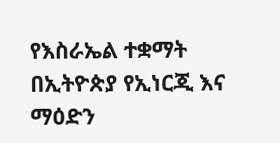የእስራኤል ተቋማት በኢትዮጵያ የኢነርጂ እና ማዕድን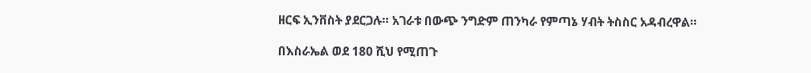ዘርፍ ኢንቨስት ያደርጋሉ። አገራቱ በውጭ ንግድም ጠንካራ የምጣኔ ሃብት ትስስር አዳብረዋል።

በእስራኤል ወደ 180 ሺህ የሚጠጉ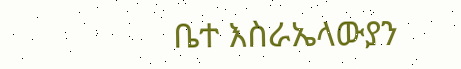ቤተ እስራኤላውያን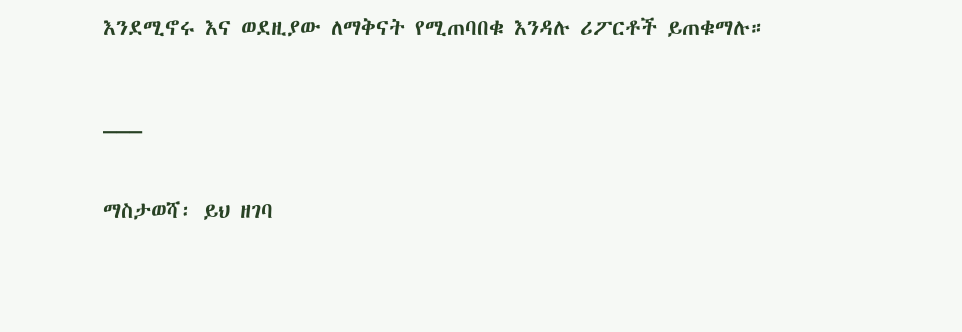እንደሚኖሩ እና ወደዚያው ለማቅናት የሚጠባበቁ እንዳሉ ሪፖርቶች ይጠቁማሉ።

___

ማስታወሻ፡ ይህ ዘገባ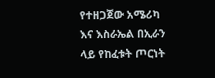የተዘጋጀው አሜሪካ እና እስራኤል በኢራን ላይ የከፈቱት ጦርነት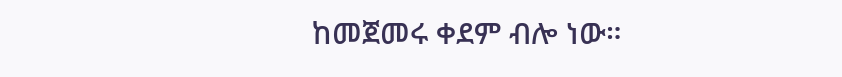ከመጀመሩ ቀደም ብሎ ነው።